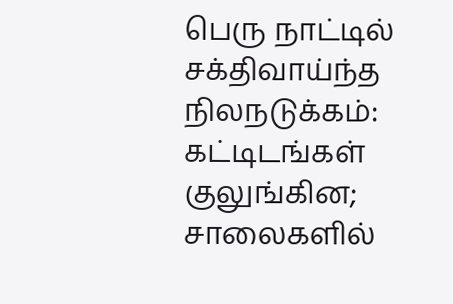பெரு நாட்டில் சக்திவாய்ந்த நிலநடுக்கம்: கட்டிடங்கள் குலுங்கின; சாலைகளில்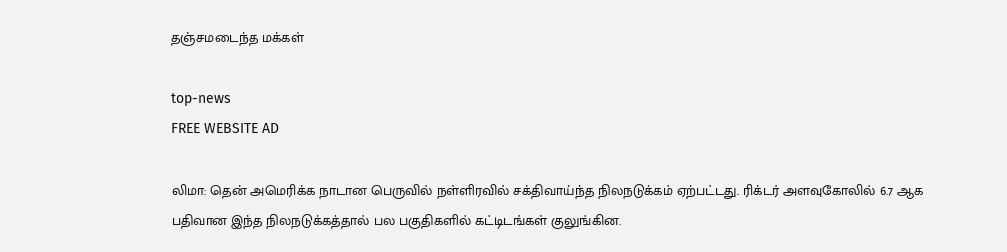தஞ்சமடைந்த மக்கள்

top-news
FREE WEBSITE AD

லிமா: தென் அமெரிக்க நாடான பெருவில் நள்ளிரவில் சக்திவாய்ந்த நிலநடுக்கம் ஏற்பட்டது. ரிக்டர் அளவுகோலில் 6.7 ஆக பதிவான இந்த நிலநடுக்கத்தால் பல பகுதிகளில் கட்டிடங்கள் குலுங்கின.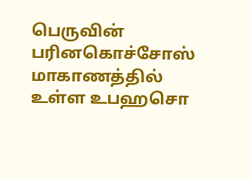பெருவின் பரினகொச்சோஸ் மாகாணத்தில் உள்ள உபஹசொ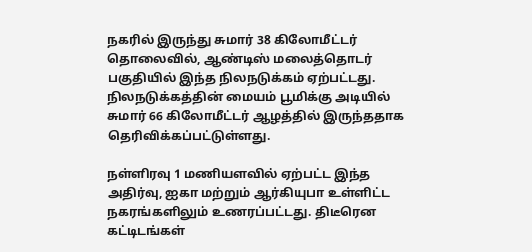நகரில் இருந்து சுமார் 38 கிலோமீட்டர் தொலைவில், ஆண்டிஸ் மலைத்தொடர் பகுதியில் இந்த நிலநடுக்கம் ஏற்பட்டது. நிலநடுக்கத்தின் மையம் பூமிக்கு அடியில் சுமார் 66 கிலோமீட்டர் ஆழத்தில் இருந்ததாக தெரிவிக்கப்பட்டுள்ளது.

நள்ளிரவு 1 மணியளவில் ஏற்பட்ட இந்த அதிர்வு, ஐகா மற்றும் ஆர்கியுபா உள்ளிட்ட நகரங்களிலும் உணரப்பட்டது. திடீரென கட்டிடங்கள்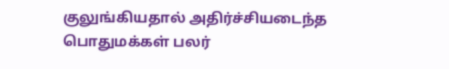குலுங்கியதால் அதிர்ச்சியடைந்த பொதுமக்கள் பலர்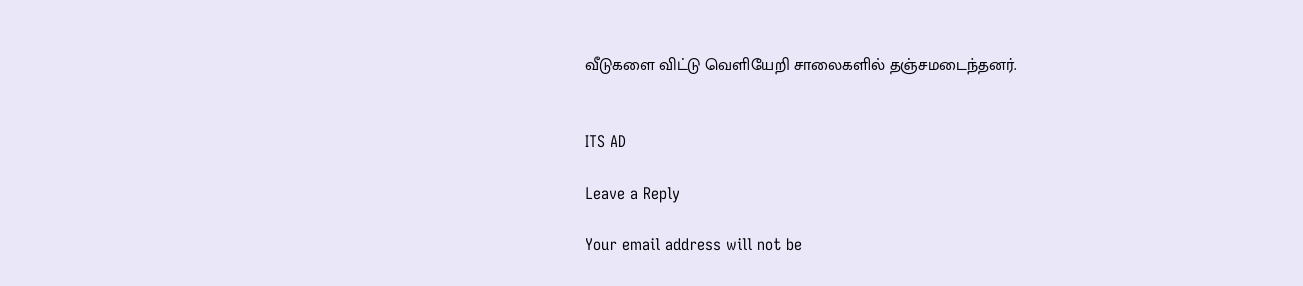வீடுகளை விட்டு வெளியேறி சாலைகளில் தஞ்சமடைந்தனர்.


ITS AD

Leave a Reply

Your email address will not be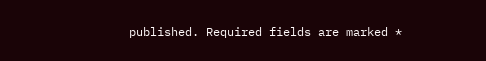published. Required fields are marked *